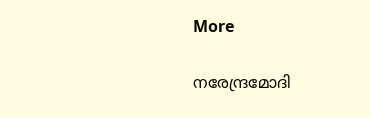More

നരേന്ദ്രമോദി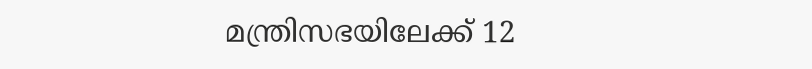മന്ത്രിസഭയിലേക്ക് 12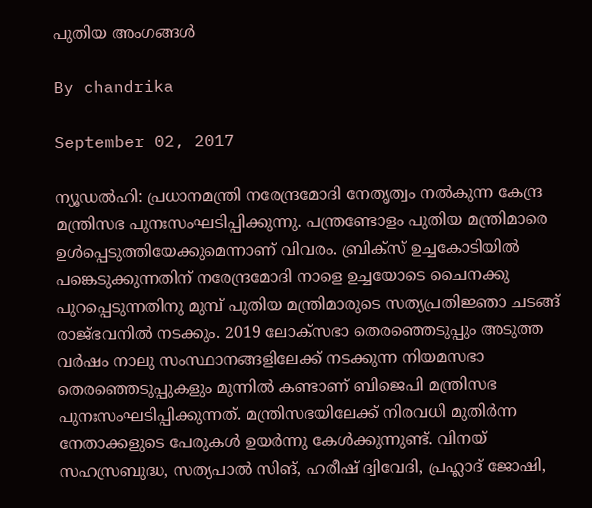പുതിയ അംഗങ്ങള്‍

By chandrika

September 02, 2017

ന്യൂഡല്‍ഹി: പ്രധാനമന്ത്രി നരേന്ദ്രമോദി നേതൃത്വം നല്‍കുന്ന കേന്ദ്ര മന്ത്രിസഭ പുനഃസംഘടിപ്പിക്കുന്നു. പന്ത്രണ്ടോളം പുതിയ മന്ത്രിമാരെ ഉള്‍പ്പെടുത്തിയേക്കുമെന്നാണ് വിവരം. ബ്രിക്‌സ് ഉച്ചകോടിയില്‍ പങ്കെടുക്കുന്നതിന് നരേന്ദ്രമോദി നാളെ ഉച്ചയോടെ ചൈനക്കു പുറപ്പെടുന്നതിനു മുമ്പ് പുതിയ മന്ത്രിമാരുടെ സത്യപ്രതിജ്ഞാ ചടങ്ങ് രാജ്ഭവനില്‍ നടക്കും. 2019 ലോക്‌സഭാ തെരഞ്ഞെടുപ്പും അടുത്ത വര്‍ഷം നാലു സംസ്ഥാനങ്ങളിലേക്ക് നടക്കുന്ന നിയമസഭാ തെരഞ്ഞെടുപ്പുകളും മുന്നില്‍ കണ്ടാണ് ബിജെപി മന്ത്രിസഭ പുനഃസംഘടിപ്പിക്കുന്നത്. മന്ത്രിസഭയിലേക്ക് നിരവധി മുതിര്‍ന്ന നേതാക്കളുടെ പേരുകള്‍ ഉയര്‍ന്നു കേള്‍ക്കുന്നുണ്ട്. വിനയ് സഹസ്രബുദ്ധ, സത്യപാല്‍ സിങ്, ഹരീഷ് ദ്വിവേദി, പ്രഹ്ലാദ് ജോഷി,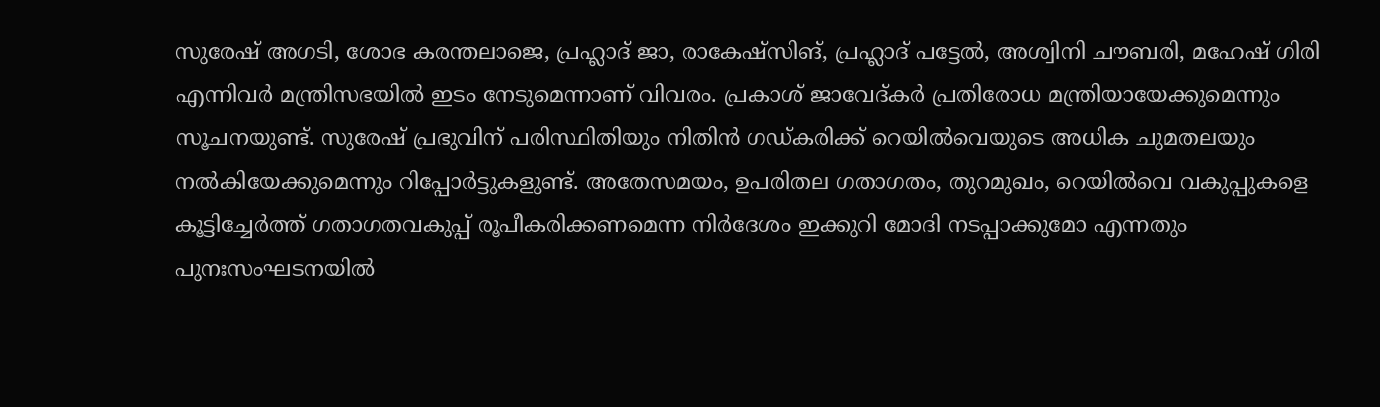സുരേഷ് അഗടി, ശോഭ കരന്തലാജെ, പ്രഹ്ലാദ് ജാ, രാകേഷ്‌സിങ്, പ്രഹ്ലാദ് പട്ടേല്‍, അശ്വിനി ചൗബരി, മഹേഷ് ഗിരി എന്നിവര്‍ മന്ത്രിസഭയില്‍ ഇടം നേടുമെന്നാണ് വിവരം. പ്രകാശ് ജാവേദ്കര്‍ പ്രതിരോധ മന്ത്രിയായേക്കുമെന്നും സൂചനയുണ്ട്. സുരേഷ് പ്രഭുവിന് പരിസ്ഥിതിയും നിതിന്‍ ഗഡ്കരിക്ക് റെയില്‍വെയുടെ അധിക ചുമതലയും നല്‍കിയേക്കുമെന്നും റിപ്പോര്‍ട്ടുകളുണ്ട്. അതേസമയം, ഉപരിതല ഗതാഗതം, തുറമുഖം, റെയില്‍വെ വകുപ്പുകളെ കൂട്ടിച്ചേര്‍ത്ത് ഗതാഗതവകുപ്പ് രൂപീകരിക്കണമെന്ന നിര്‍ദേശം ഇക്കുറി മോദി നടപ്പാക്കുമോ എന്നതും പുനഃസംഘടനയില്‍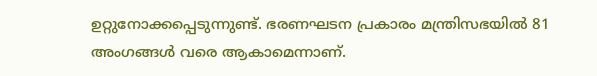ഉറ്റുനോക്കപ്പെടുന്നുണ്ട്. ഭരണഘടന പ്രകാരം മന്ത്രിസഭയില്‍ 81 അംഗങ്ങള്‍ വരെ ആകാമെന്നാണ്.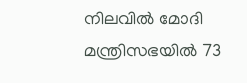നിലവില്‍ മോദി മന്ത്രിസഭയില്‍ 73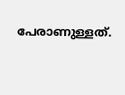പേരാണുള്ളത്.